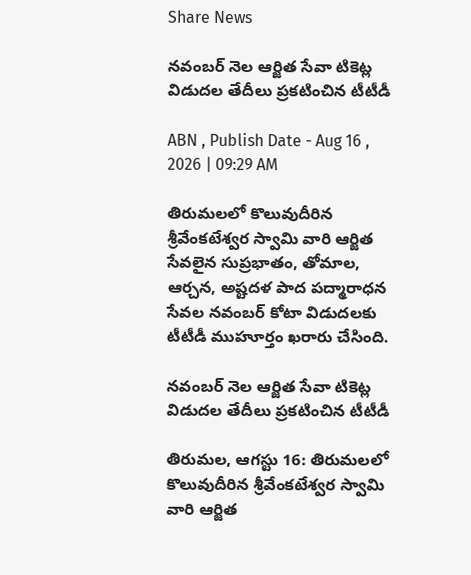Share News

నవంబర్ నెల ఆర్జిత సేవా టికెట్ల విడుదల తేదీలు ప్రకటించిన టీటీడీ

ABN , Publish Date - Aug 16 , 2026 | 09:29 AM

తిరుమలలో కొలువుదీరిన శ్రీవేంకటేశ్వర స్వామి వారి ఆర్జిత సేవలైన సుప్రభాతం, తోమాల, ఆర్చన, అష్టదళ పాద పద్మారాధన సేవల నవంబర్ కోటా విడుదలకు టీటీడీ ముహూర్తం ఖరారు చేసింది.

నవంబర్ నెల ఆర్జిత సేవా టికెట్ల విడుదల తేదీలు ప్రకటించిన టీటీడీ

తిరుమల, ఆగస్టు 16: తిరుమలలో కొలువుదీరిన శ్రీవేంకటేశ్వర స్వామి వారి ఆర్జిత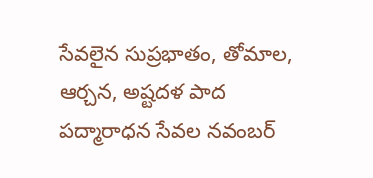సేవలైన సుప్రభాతం, తోమాల, ఆర్చన, అష్టదళ పాద పద్మారాధన సేవల నవంబర్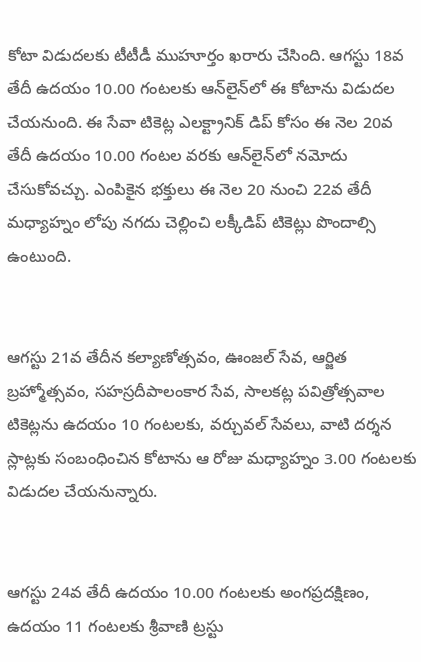కోటా విడుదలకు టీటీడీ ముహూర్తం ఖరారు చేసింది. ఆగస్టు 18వ తేదీ ఉదయం 10.00 గంటలకు ఆన్‌లైన్‌లో ఈ కోటాను విడుదల చేయనుంది. ఈ సేవా టికెట్ల ఎలక్ట్రానిక్ డిప్ కోసం ఈ నెల 20వ తేదీ ఉదయం 10.00 గంటల వరకు ఆన్‌లైన్‌లో నమోదు చేసుకోవచ్చు. ఎంపికైన భక్తులు ఈ నెల 20 నుంచి 22వ తేదీ మధ్యాహ్నం లోపు నగదు చెల్లించి లక్కీడిప్ టికెట్లు పొందాల్సి ఉంటుంది.


ఆగస్టు 21వ తేదీన కల్యాణోత్సవం, ఊంజల్ సేవ, ఆర్జిత బ్రహ్మోత్సవం, సహస్రదీపాలంకార సేవ, సాలకట్ల పవిత్రోత్సవాల టికెట్లను ఉదయం 10 గంటలకు, వర్చువల్ సేవలు, వాటి దర్శన స్లాట్లకు సంబంధించిన కోటాను ఆ రోజు మధ్యాహ్నం 3.00 గంటలకు విడుదల చేయనున్నారు.


ఆగస్టు 24వ తేదీ ఉదయం 10.00 గంటలకు అంగప్రదక్షిణం, ఉదయం 11 గంటలకు శ్రీవాణి ట్రస్టు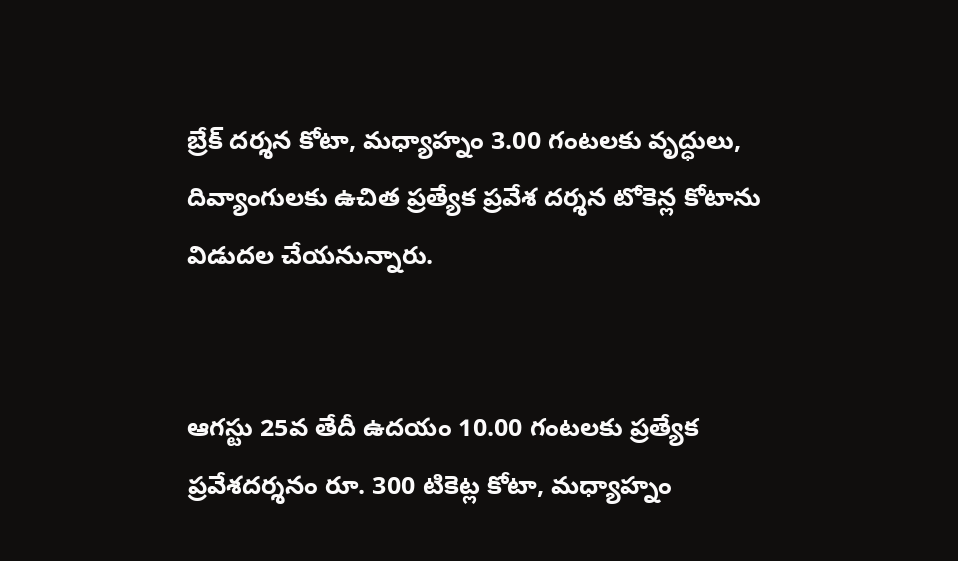బ్రేక్ దర్శన కోటా, మధ్యాహ్నం 3.00 గంటలకు వృద్ధులు, దివ్యాంగులకు ఉచిత ప్రత్యేక ప్రవేశ దర్శన టోకెన్ల కోటాను విడుదల చేయనున్నారు.


ఆగస్టు 25వ తేదీ ఉదయం 10.00 గంటలకు ప్రత్యేక ప్రవేశదర్శనం రూ. 300 టికెట్ల కోటా, మధ్యాహ్నం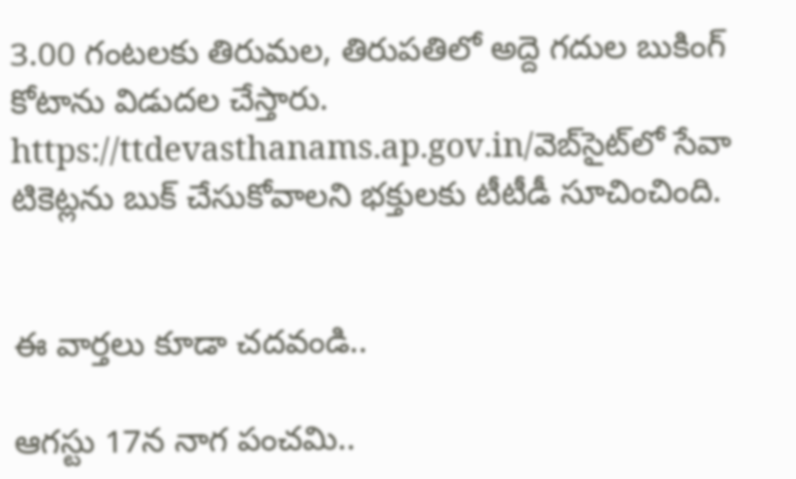3.00 గంటలకు తిరుమల, తిరుపతిలో అద్దె గదుల బుకింగ్ కోటాను విడుదల చేస్తారు. https://ttdevasthanams.ap.gov.in/వెబ్‌సైట్‌లో సేవా టికెట్లను బుక్ చేసుకోవాలని భక్తులకు టీటీడీ సూచించింది.


ఈ వార్తలు కూడా చదవండి..

ఆగస్టు 17న నాగ పంచమి..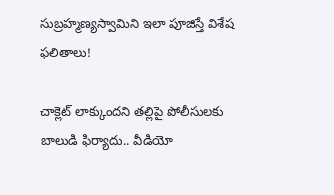సుబ్రహ్మణ్యస్వామిని ఇలా పూజిస్తే విశేష ఫలితాలు!

చాక్లెట్ లాక్కుందని తల్లిపై పోలీసులకు బాలుడి ఫిర్యాదు.. వీడియో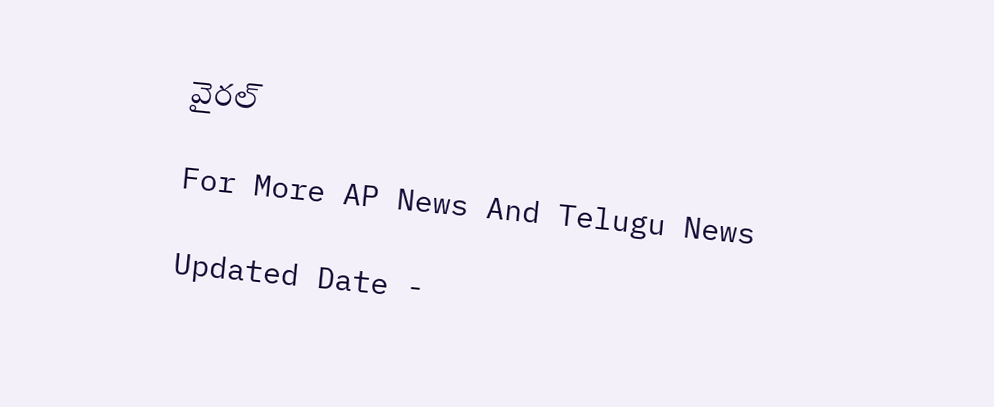వైరల్

For More AP News And Telugu News

Updated Date -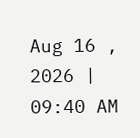Aug 16 , 2026 | 09:40 AM